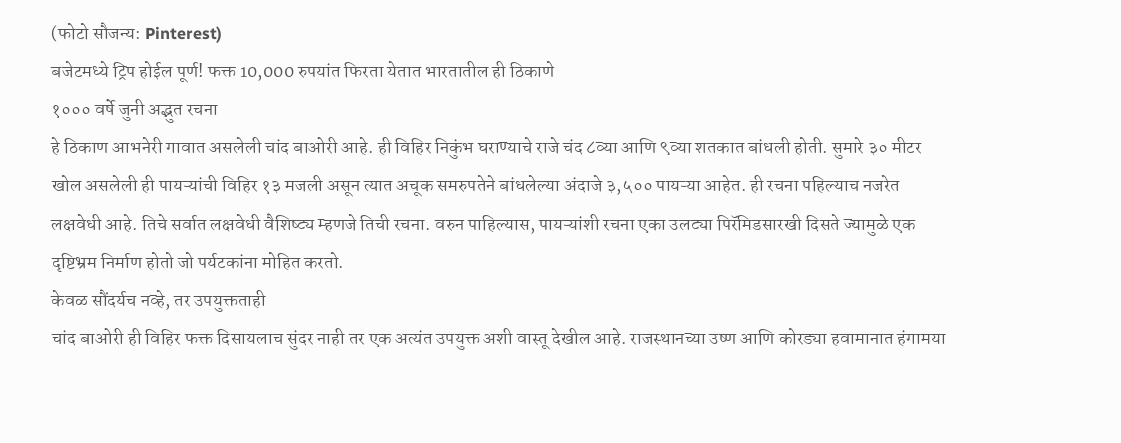(फोटो सौजन्य: Pinterest)
बजेटमध्ये ट्रिप होईल पूर्ण! फक्त 10,000 रुपयांत फिरता येतात भारतातील ही ठिकाणे
१००० वर्षे जुनी अद्भुत रचना
हे ठिकाण आभनेरी गावात असलेली चांद बाओरी आहे. ही विहिर निकुंभ घराण्याचे राजे चंद ८व्या आणि ९व्या शतकात बांधली होती. सुमारे ३० मीटर खोल असलेली ही पायऱ्यांची विहिर १३ मजली असून त्यात अचूक समरुपतेने बांधलेल्या अंदाजे ३,५०० पायऱ्या आहेत. ही रचना पहिल्याच नजरेत लक्षवेधी आहे. तिचे सर्वात लक्षवेधी वैशिष्ट्य म्हणजे तिची रचना. वरुन पाहिल्यास, पायऱ्यांशी रचना एका उलट्या पिरॅमिडसारखी दिसते ज्यामुळे एक दृष्टिभ्रम निर्माण होतो जो पर्यटकांना मोहित करतो.
केवळ सौंदर्यच नव्हे, तर उपयुक्तताही
चांद बाओरी ही विहिर फक्त दिसायलाच सुंदर नाही तर एक अत्यंत उपयुक्त अशी वास्तू देखील आहे. राजस्थानच्या उष्ण आणि कोरड्या हवामानात हंगामया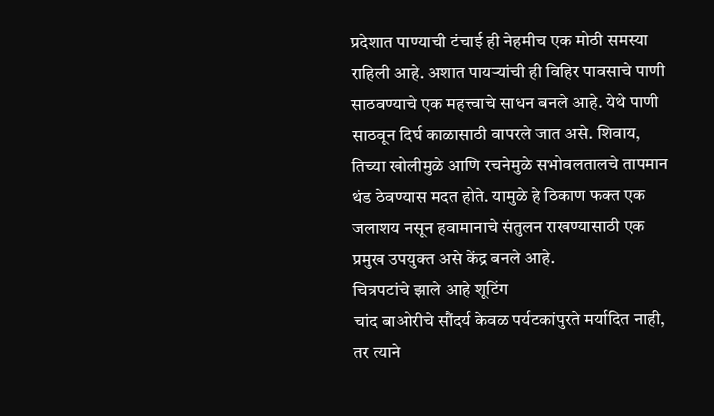प्रदेशात पाण्याची टंचाई ही नेहमीच एक मोठी समस्या राहिली आहे. अशात पायऱ्यांची ही विहिर पावसाचे पाणी साठवण्याचे एक महत्त्वाचे साधन बनले आहे. येथे पाणी साठवून दिर्घ काळासाठी वापरले जात असे. शिवाय, तिच्या खोलीमुळे आणि रचनेमुळे सभोवलतालचे तापमान थंड ठेवण्यास मदत होते. यामुळे हे ठिकाण फक्त एक जलाशय नसून हवामानाचे संतुलन राखण्यासाठी एक प्रमुख उपयुक्त असे केंद्र बनले आहे.
चित्रपटांचे झाले आहे शूटिंग
चांद बाओरीचे सौंदर्य केवळ पर्यटकांपुरते मर्यादित नाही, तर त्याने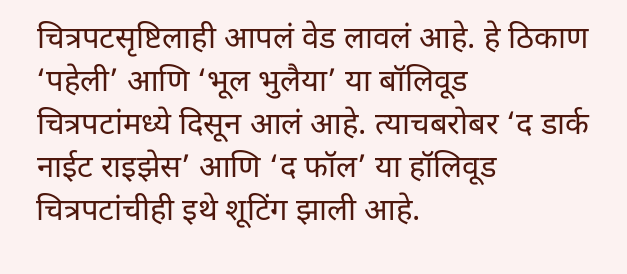चित्रपटसृष्टिलाही आपलं वेड लावलं आहे. हे ठिकाण ‘पहेली’ आणि ‘भूल भुलैया’ या बॉलिवूड चित्रपटांमध्ये दिसून आलं आहे. त्याचबरोबर ‘द डार्क नाईट राइझेस’ आणि ‘द फॉल’ या हॉलिवूड चित्रपटांचीही इथे शूटिंग झाली आहे.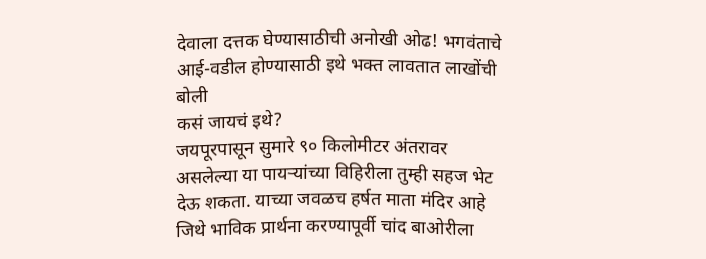देवाला दत्तक घेण्यासाठीची अनोखी ओढ! भगवंताचे आई-वडील होण्यासाठी इथे भक्त लावतात लाखोंची बोली
कसं जायचं इथे?
जयपूरपासून सुमारे ९० किलोमीटर अंतरावर असलेल्या या पायऱ्यांच्या विहिरीला तुम्ही सहज भेट देऊ शकता. याच्या जवळच हर्षत माता मंदिर आहे जिथे भाविक प्रार्थना करण्यापूर्वी चांद बाओरीला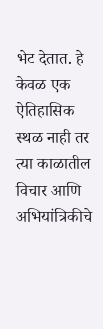भेट देतात. हे केवळ एक ऐतिहासिक स्थळ नाही तर त्या काळातील विचार आणि अभियांत्रिकीचे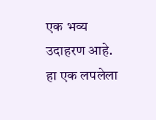एक भव्य उदाहरण आहे. हा एक लपलेला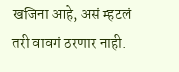खजिना आहे, असं म्हटलं तरी वावगं ठरणार नाही.